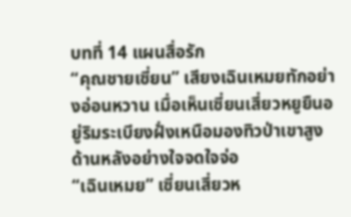บทที่ 14 แผนสื่อรัก
“คุณชายเซี่ยน” เสียงเฉินเหมยทักอย่างอ่อนหวาน เมื่อเห็นเซี่ยนเสี่ยวหยูยืนอยู่ริมระเบียงฝั่งเหนือมองทิวป่าเขาสูงด้านหลังอย่างใจจดใจจ่อ
“เฉินเหมย” เซี่ยนเสี่ยวห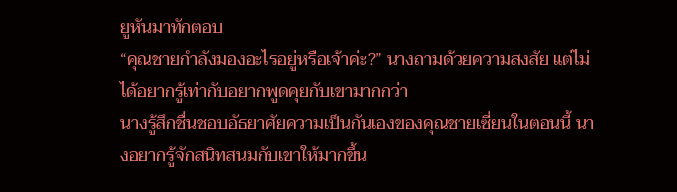ยูหันมาทักตอบ
“คุณชายกำลังมองอะไรอยู่หรือเจ้าค่ะ?” นางถามด้วยความสงสัย แต่ไม่ได้อยากรู้เท่ากับอยากพูดคุยกับเขามากกว่า
นางรู้สึกชื่นชอบอัธยาศัยความเป็นกันเองของคุณชายเซี่ยนในตอนนี้ นางอยากรู้จักสนิทสนมกับเขาให้มากขึ้น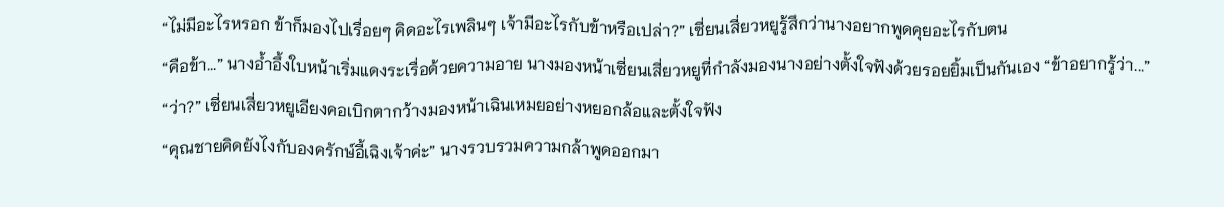“ไม่มีอะไรหรอก ข้าก็มองไปเรื่อยๆ คิดอะไรเพลินๆ เจ้ามีอะไรกับข้าหรือเปล่า?” เซี่ยนเสี่ยวหยูรู้สึกว่านางอยากพูดคุยอะไรกับตน
“คือข้า...” นางอ้ำอึ้งใบหน้าเริ่มแดงระเรื่อด้วยความอาย นางมองหน้าเซี่ยนเสี่ยวหยูที่กำลังมองนางอย่างตั้งใจฟังด้วยรอยยิ้มเป็นกันเอง “ข้าอยากรู้ว่า...”
“ว่า?” เซี่ยนเสี่ยวหยูเอียงคอเบิกตากว้างมองหน้าเฉินเหมยอย่างหยอกล้อและตั้งใจฟัง
“คุณชายคิดยังไงกับองครักษ์อี้เฉิงเจ้าค่ะ” นางรวบรวมความกล้าพูดออกมา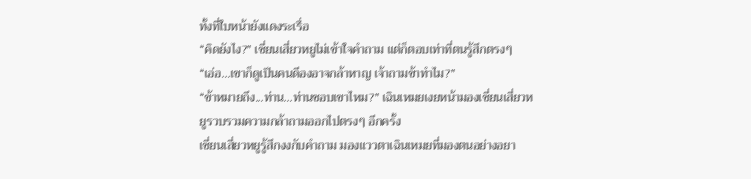ทั้งที่ใบหน้ายังแดงระเรื่อ
“คิดยังไง?” เซี่ยนเสี่ยวหยูไม่เข้าใจคำถาม แต่ก็ตอบเท่าที่ตนรู้สึกตรงๆ
“เอ่อ...เขาก็ดูเป็นคนดีองอาจกล้าหาญ เจ้าถามข้าทำไม?”
“ข้าหมายถึง...ท่าน...ท่านชอบเขาไหม?” เฉินเหมยเงยหน้ามองเซี่ยนเสี่ยวหยูรวบรวมความกล้าถามออกไปตรงๆ อีกครั้ง
เซี่ยนเสี่ยวหยูรู้สึกงงกับคำถาม มองแววตาเฉินเหมยที่มองตนอย่างอยา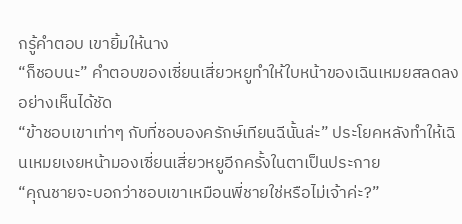กรู้คำตอบ เขายิ้มให้นาง
“ก็ชอบนะ” คำตอบของเซี่ยนเสี่ยวหยูทำให้ใบหน้าของเฉินเหมยสลดลงอย่างเห็นได้ชัด
“ข้าชอบเขาเท่าๆ กับที่ชอบองครักษ์เทียนฉีนั้นล่ะ” ประโยคหลังทำให้เฉินเหมยเงยหน้ามองเซี่ยนเสี่ยวหยูอีกครั้งในตาเป็นประกาย
“คุณชายจะบอกว่าชอบเขาเหมือนพี่ชายใช่หรือไม่เจ้าค่ะ?”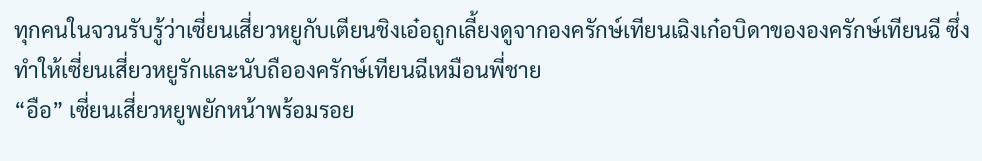ทุกคนในจวนรับรู้ว่าเซี่ยนเสี่ยวหยูกับเตียนชิงเอ๋อถูกเลี้ยงดูจากองครักษ์เทียนเฉิงเก๋อบิดาขององครักษ์เทียนฉี ซึ่งทำให้เซี่ยนเสี่ยวหยูรักและนับถือองครักษ์เทียนฉีเหมือนพี่ชาย
“อือ” เซี่ยนเสี่ยวหยูพยักหน้าพร้อมรอย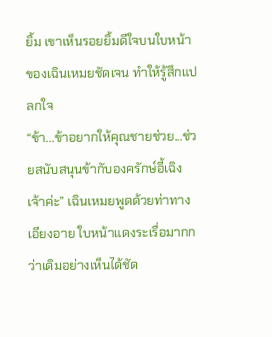ยิ้ม เขาเห็นรอยยิ้มดีใจบนใบหน้าของเฉินเหมยชัดเจน ทำให้รู้สึกแปลกใจ
“ข้า...ข้าอยากให้คุณชายช่วย...ช่วยสนับสนุนข้ากับองครักษ์อี้เฉิงเจ้าค่ะ” เฉินเหมยพูดด้วยท่าทางเอียงอาย ใบหน้าแดงระเรื่อมากกว่าเดิมอย่างเห็นได้ชัด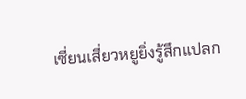เซี่ยนเสี่ยวหยูยิ่งรู้สึกแปลก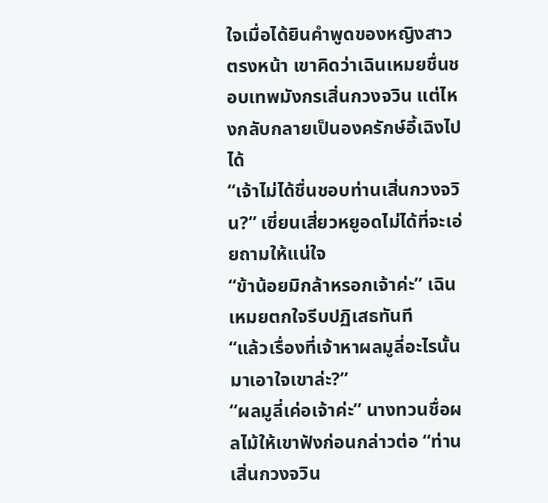ใจเมื่อได้ยินคำพูดของหญิงสาวตรงหน้า เขาคิดว่าเฉินเหมยชื่นชอบเทพมังกรเสิ่นกวงจวิน แต่ไหงกลับกลายเป็นองครักษ์อี้เฉิงไปได้
“เจ้าไม่ได้ชื่นชอบท่านเสิ่นกวงจวิน?” เซี่ยนเสี่ยวหยูอดไม่ได้ที่จะเอ่ยถามให้แน่ใจ
“ข้าน้อยมิกล้าหรอกเจ้าค่ะ” เฉินเหมยตกใจรีบปฏิเสธทันที
“แล้วเรื่องที่เจ้าหาผลมูลี่อะไรนั้นมาเอาใจเขาล่ะ?”
“ผลมูลี่เค่อเจ้าค่ะ” นางทวนชื่อผลไม้ให้เขาฟังก่อนกล่าวต่อ “ท่านเสิ่นกวงจวิน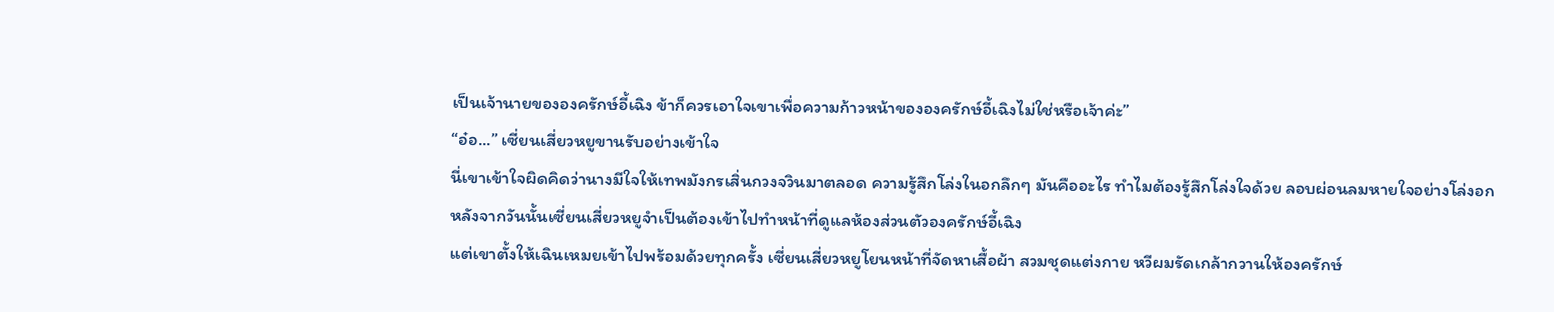เป็นเจ้านายขององครักษ์อี้เฉิง ข้าก็ควรเอาใจเขาเพื่อความก้าวหน้าขององครักษ์อี้เฉิงไม่ใช่หรือเจ้าค่ะ”
“อ๋อ...” เซี่ยนเสี่ยวหยูขานรับอย่างเข้าใจ
นี่เขาเข้าใจผิดคิดว่านางมีใจให้เทพมังกรเสิ่นกวงจวินมาตลอด ความรู้สึกโล่งในอกลึกๆ มันคืออะไร ทำไมต้องรู้สึกโล่งใจด้วย ลอบผ่อนลมหายใจอย่างโล่งอก
หลังจากวันนั้นเซี่ยนเสี่ยวหยูจำเป็นต้องเข้าไปทำหน้าที่ดูแลห้องส่วนตัวองครักษ์อี้เฉิง
แต่เขาตั้งให้เฉินเหมยเข้าไปพร้อมด้วยทุกครั้ง เซี่ยนเสี่ยวหยูโยนหน้าที่จัดหาเสื้อผ้า สวมชุดแต่งกาย หวีผมรัดเกล้ากวานให้องครักษ์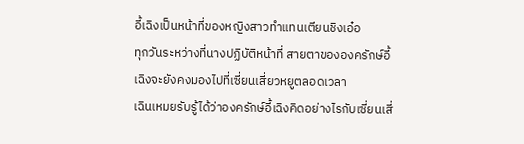อี้เฉิงเป็นหน้าที่ของหญิงสาวทำแทนเตียนชิงเอ๋อ
ทุกวันระหว่างที่นางปฏิบัติหน้าที่ สายตาขององครักษ์อี้เฉิงจะยังคงมองไปที่เซี่ยนเสี่ยวหยูตลอดเวลา
เฉินเหมยรับรู้ได้ว่าองครักษ์อี้เฉิงคิดอย่างไรกับเซี่ยนเสี่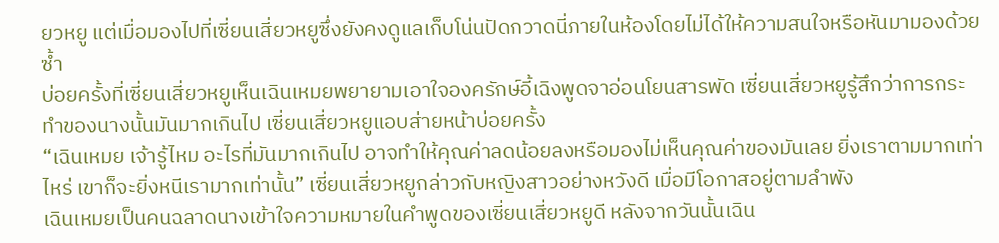ยวหยู แต่เมื่อมองไปที่เซี่ยนเสี่ยวหยูซึ่งยังคงดูแลเก็บโน่นปัดกวาดนี่ภายในห้องโดยไม่ได้ให้ความสนใจหรือหันมามองด้วยซ้ำ
บ่อยครั้งที่เซี่ยนเสี่ยวหยูเห็นเฉินเหมยพยายามเอาใจองครักษ์อี้เฉิงพูดจาอ่อนโยนสารพัด เซี่ยนเสี่ยวหยูรู้สึกว่าการกระทำของนางนั้นมันมากเกินไป เซี่ยนเสี่ยวหยูแอบส่ายหน้าบ่อยครั้ง
“เฉินเหมย เจ้ารู้ไหม อะไรที่มันมากเกินไป อาจทำให้คุณค่าลดน้อยลงหรือมองไม่เห็นคุณค่าของมันเลย ยิ่งเราตามมากเท่าไหร่ เขาก็จะยิ่งหนีเรามากเท่านั้น” เซี่ยนเสี่ยวหยูกล่าวกับหญิงสาวอย่างหวังดี เมื่อมีโอกาสอยู่ตามลำพัง
เฉินเหมยเป็นคนฉลาดนางเข้าใจความหมายในคำพูดของเซี่ยนเสี่ยวหยูดี หลังจากวันนั้นเฉิน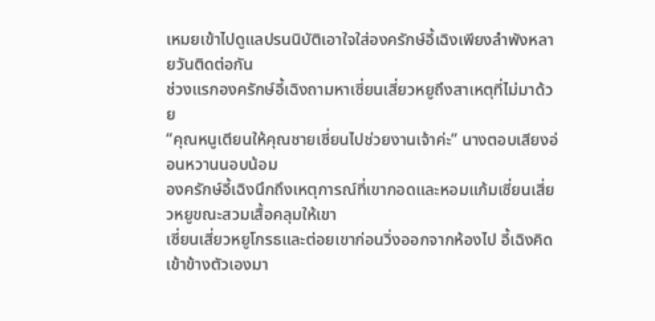เหมยเข้าไปดูแลปรนนิบัติเอาใจใส่องครักษ์อี้เฉิงเพียงลำพังหลายวันติดต่อกัน
ช่วงแรกองครักษ์อี้เฉิงถามหาเซี่ยนเสี่ยวหยูถึงสาเหตุที่ไม่มาด้วย
“คุณหนูเตียนให้คุณชายเซี่ยนไปช่วยงานเจ้าค่ะ” นางตอบเสียงอ่อนหวานนอบน้อม
องครักษ์อี้เฉิงนึกถึงเหตุการณ์ที่เขากอดและหอมแก้มเซี่ยนเสี่ยวหยูขณะสวมเสื้อคลุมให้เขา
เซี่ยนเสี่ยวหยูโกรธและต่อยเขาก่อนวิ่งออกจากห้องไป อี้เฉิงคิดเข้าข้างตัวเองมา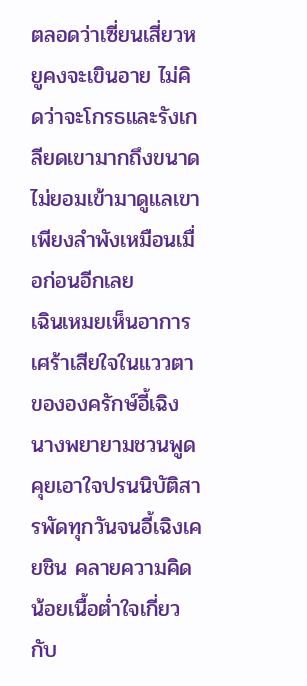ตลอดว่าเซี่ยนเสี่ยวหยูคงจะเขินอาย ไม่คิดว่าจะโกรธและรังเกลียดเขามากถึงขนาดไม่ยอมเข้ามาดูแลเขาเพียงลำพังเหมือนเมื่อก่อนอีกเลย
เฉินเหมยเห็นอาการเศร้าเสียใจในแววตาขององครักษ์อี้เฉิง นางพยายามชวนพูดคุยเอาใจปรนนิบัติสารพัดทุกวันจนอี้เฉิงเคยชิน คลายความคิดน้อยเนื้อต่ำใจเกี่ยวกับ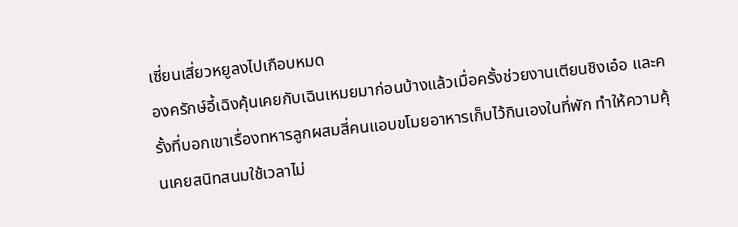เซี่ยนเสี่ยวหยูลงไปเกือบหมด
องครักษ์อี้เฉิงคุ้นเคยกับเฉินเหมยมาก่อนบ้างแล้วเมื่อครั้งช่วยงานเตียนชิงเอ๋อ และครั้งที่บอกเขาเรื่องทหารลูกผสมสี่คนแอบขโมยอาหารเก็บไว้กินเองในที่พัก ทำให้ความคุ้นเคยสนิทสนมใช้เวลาไม่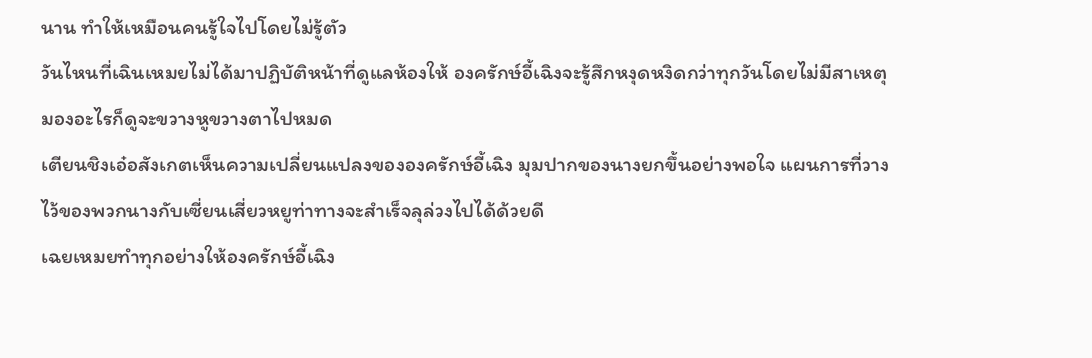นาน ทำให้เหมือนคนรู้ใจไปโดยไม่รู้ตัว
วันไหนที่เฉินเหมยไม่ได้มาปฏิบัติหน้าที่ดูแลห้องให้ องครักษ์อี้เฉิงจะรู้สึกหงุดหงิดกว่าทุกวันโดยไม่มีสาเหตุ มองอะไรก็ดูจะขวางหูขวางตาไปหมด
เตียนชิงเอ๋อสังเกตเห็นความเปลี่ยนแปลงขององครักษ์อี้เฉิง มุมปากของนางยกขึ้นอย่างพอใจ แผนการที่วางไว้ของพวกนางกับเซี่ยนเสี่ยวหยูท่าทางจะสำเร็จลุล่วงไปได้ด้วยดี
เฉยเหมยทำทุกอย่างให้องครักษ์อี้เฉิง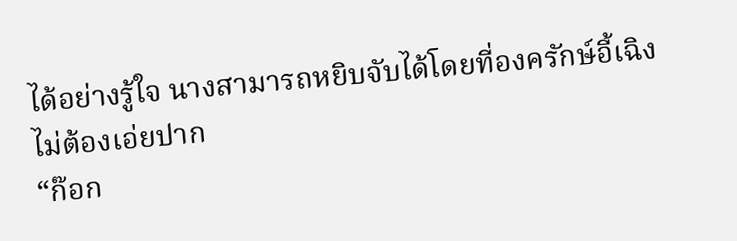ได้อย่างรู้ใจ นางสามารถหยิบจับได้โดยที่องครักษ์อี้เฉิงไม่ต้องเอ่ยปาก
“ก๊อก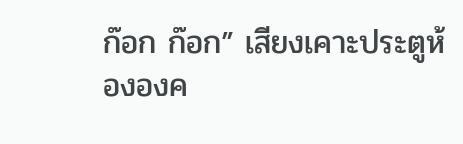ก๊อก ก๊อก” เสียงเคาะประตูห้ององค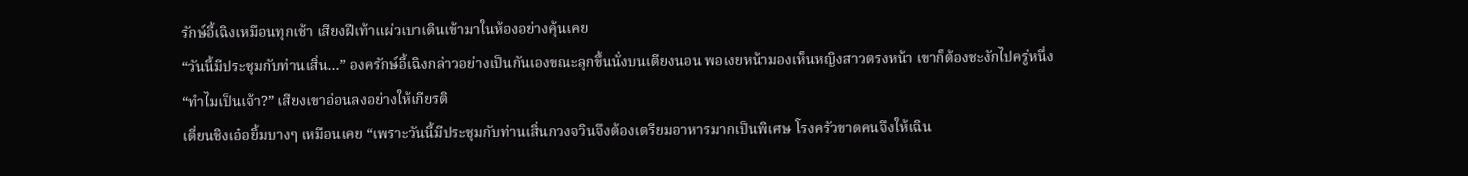รักษ์อี้เฉิงเหมือนทุกเช้า เสียงฝีเท้าแผ่วเบาเดินเข้ามาในห้องอย่างคุ้นเคย
“วันนี้มีประชุมกับท่านเสิ่น...” องครักษ์อี้เฉิงกล่าวอย่างเป็นกันเองขณะลุกขึ้นนั่งบนเตียงนอน พอเงยหน้ามองเห็นหญิงสาวตรงหน้า เขาก็ต้องชะงักไปครู่หนึ่ง
“ทำไมเป็นเจ้า?” เสียงเขาอ่อนลงอย่างให้เกียรติ
เตี่ยนชิงเอ๋อยิ้มบางๆ เหมือนเคย “เพราะวันนี้มีประชุมกับท่านเสิ่นกวงจวินจึงต้องเตรียมอาหารมากเป็นพิเศษ โรงครัวขาดคนจึงให้เฉิน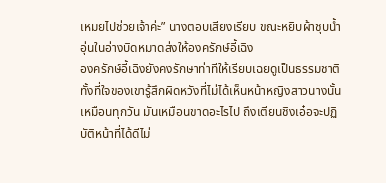เหมยไปช่วยเจ้าค่ะ” นางตอบเสียงเรียบ ขณะหยิบผ้าชุบน้ำอุ่นในอ่างบิดหมาดส่งให้องครักษ์อี้เฉิง
องครักษ์อี้เฉิงยังคงรักษาท่าทีให้เรียบเฉยดูเป็นธรรมชาติทั้งที่ใจของเขารู้สึกผิดหวังที่ไม่ได้เห็นหน้าหญิงสาวนางนั้นเหมือนทุกวัน มันเหมือนขาดอะไรไป ถึงเตียนชิงเอ๋อจะปฏิบัติหน้าที่ได้ดีไม่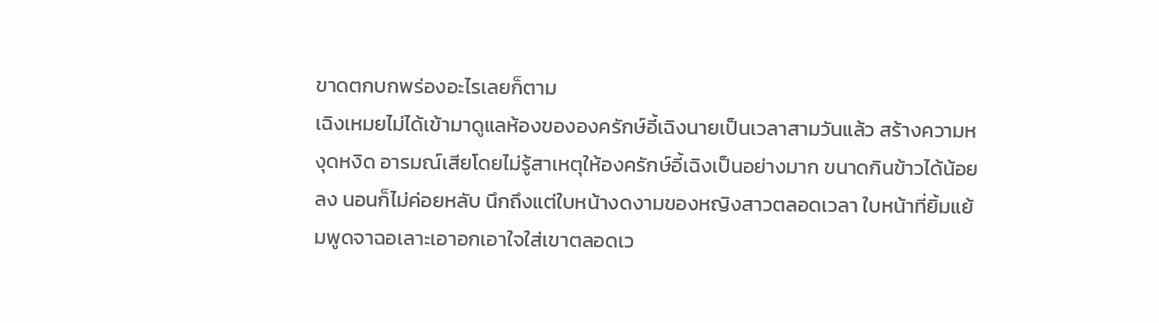ขาดตกบกพร่องอะไรเลยก็ตาม
เฉิงเหมยไม่ได้เข้ามาดูแลห้องขององครักษ์อี้เฉิงนายเป็นเวลาสามวันแล้ว สร้างความหงุดหงิด อารมณ์เสียโดยไม่รู้สาเหตุให้องครักษ์อี้เฉิงเป็นอย่างมาก ขนาดกินข้าวได้น้อยลง นอนก็ไม่ค่อยหลับ นึกถึงแต่ใบหน้างดงามของหญิงสาวตลอดเวลา ใบหน้าที่ยิ้มแย้มพูดจาฉอเลาะเอาอกเอาใจใส่เขาตลอดเว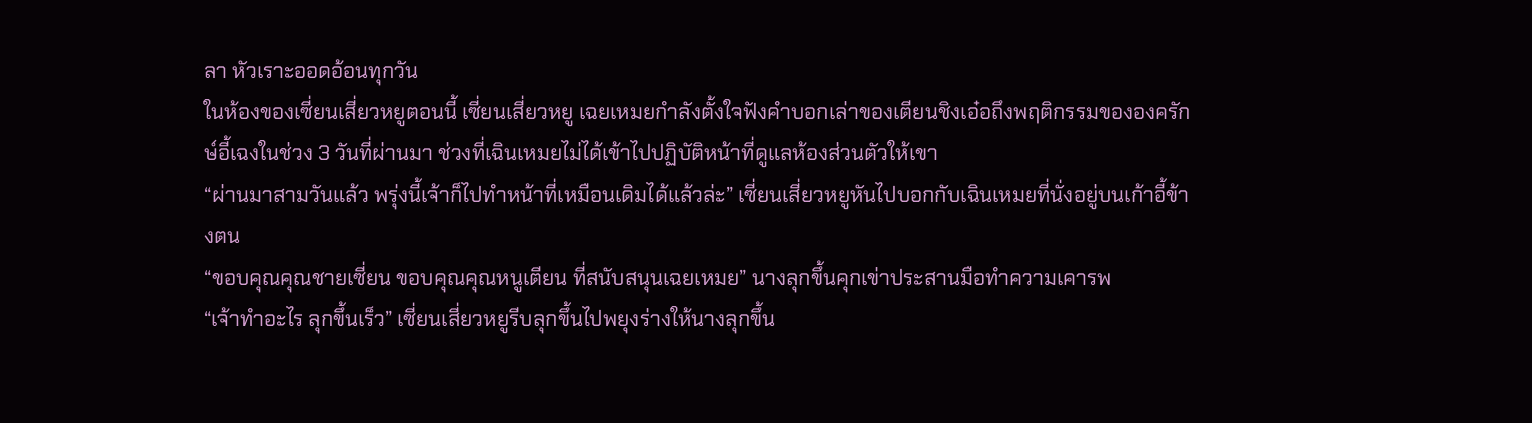ลา หัวเราะออดอ้อนทุกวัน
ในห้องของเซี่ยนเสี่ยวหยูตอนนี้ เซี่ยนเสี่ยวหยู เฉยเหมยกำลังตั้งใจฟังคำบอกเล่าของเตียนชิงเอ๋อถึงพฤติกรรมขององครักษ์อี้เฉงในช่วง 3 วันที่ผ่านมา ช่วงที่เฉินเหมยไม่ได้เข้าไปปฏิบัติหน้าที่ดูแลห้องส่วนตัวให้เขา
“ผ่านมาสามวันแล้ว พรุ่งนี้เจ้าก็ไปทำหน้าที่เหมือนเดิมได้แล้วล่ะ” เซี่ยนเสี่ยวหยูหันไปบอกกับเฉินเหมยที่นั่งอยู่บนเก้าอี้ข้างตน
“ขอบคุณคุณชายเซี่ยน ขอบคุณคุณหนูเตียน ที่สนับสนุนเฉยเหมย” นางลุกขึ้นคุกเข่าประสานมือทำความเคารพ
“เจ้าทำอะไร ลุกขึ้นเร็ว” เซี่ยนเสี่ยวหยูรีบลุกขึ้นไปพยุงร่างให้นางลุกขึ้น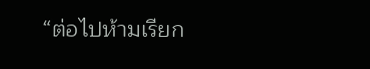“ต่อไปห้ามเรียก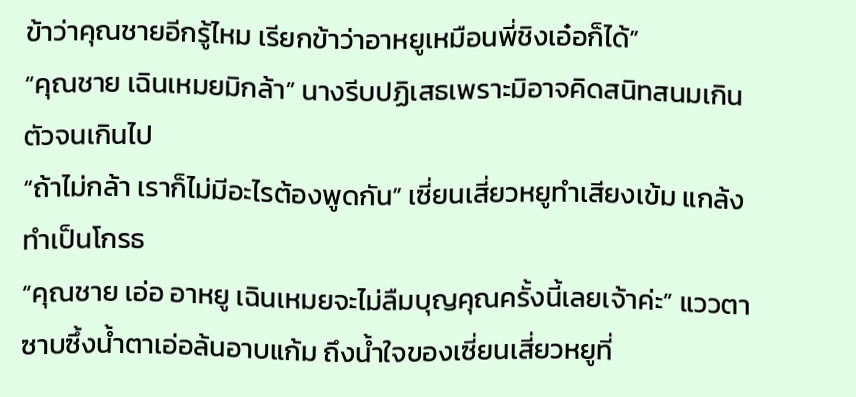ข้าว่าคุณชายอีกรู้ไหม เรียกข้าว่าอาหยูเหมือนพี่ชิงเอ๋อก็ได้”
“คุณชาย เฉินเหมยมิกล้า” นางรีบปฏิเสธเพราะมิอาจคิดสนิทสนมเกินตัวจนเกินไป
“ถ้าไม่กล้า เราก็ไม่มีอะไรต้องพูดกัน” เซี่ยนเสี่ยวหยูทำเสียงเข้ม แกล้งทำเป็นโกรธ
“คุณชาย เอ่อ อาหยู เฉินเหมยจะไม่ลืมบุญคุณครั้งนี้เลยเจ้าค่ะ” แววตาซาบซึ้งน้ำตาเอ่อล้นอาบแก้ม ถึงน้ำใจของเซี่ยนเสี่ยวหยูที่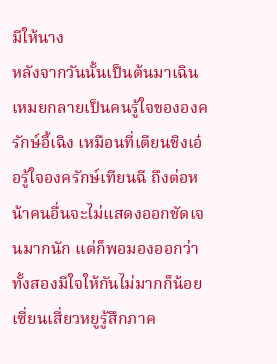มีให้นาง
หลังจากวันนั้นเป็นต้นมาเฉินเหมยกลายเป็นคนรู้ใจขององครักษ์อี้เฉิง เหมือนที่เตียนชิงเอ๋อรู้ใจองครักษ์เทียนฉี ถึงต่อหน้าคนอื่นจะไม่แสดงออกชัดเจนมากนัก แต่ก็พอมองออกว่าทั้งสองมีใจให้กันไม่มากก็น้อย เซี่ยนเสี่ยวหยูรู้สึกภาค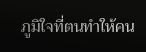ภูมิใจที่ตนทำให้คน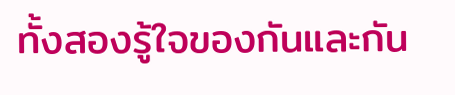ทั้งสองรู้ใจของกันและกัน